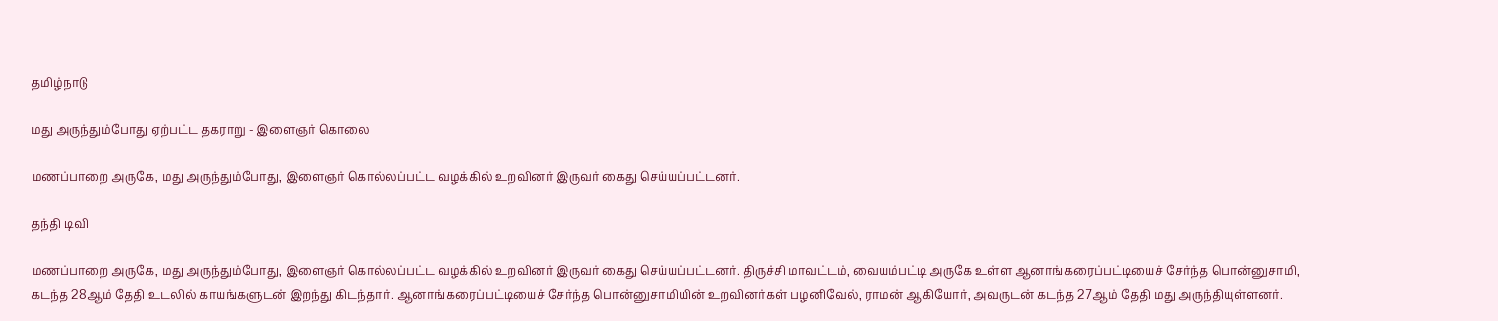தமிழ்நாடு

மது அருந்தும்போது ஏற்பட்ட தகராறு - இளைஞர் கொலை

மணப்பாறை அருகே, மது அருந்தும்போது, இளைஞர் கொல்லப்பட்ட வழக்கில் உறவினர் இருவர் கைது செய்யப்பட்டனர்.

தந்தி டிவி

மணப்பாறை அருகே, மது அருந்தும்போது, இளைஞர் கொல்லப்பட்ட வழக்கில் உறவினர் இருவர் கைது செய்யப்பட்டனர். திருச்சி மாவட்டம், வையம்பட்டி அருகே உள்ள ஆனாங்கரைப்பட்டியைச் சேர்ந்த பொன்னுசாமி, கடந்த 28ஆம் தேதி உடலில் காயங்களுடன் இறந்து கிடந்தார். ஆனாங்கரைப்பட்டியைச் சேர்ந்த பொன்னுசாமியின் உறவினர்கள் பழனிவேல், ராமன் ஆகியோர், அவருடன் கடந்த 27ஆம் தேதி மது அருந்தியுள்ளனர்.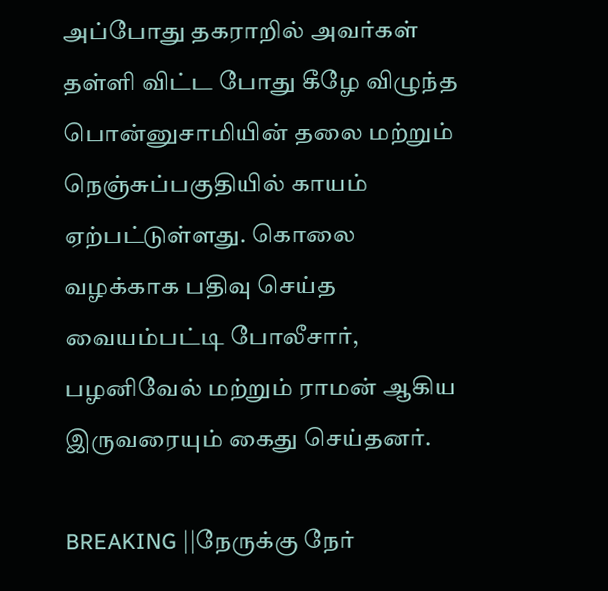அப்போது தகராறில் அவர்கள் தள்ளி விட்ட போது கீழே விழுந்த பொன்னுசாமியின் தலை மற்றும் நெஞ்சுப்பகுதியில் காயம் ஏற்பட்டுள்ளது. கொலை வழக்காக பதிவு செய்த வையம்பட்டி போலீசார், பழனிவேல் மற்றும் ராமன் ஆகிய இருவரையும் கைது செய்தனர்.

BREAKING ||நேருக்கு நேர்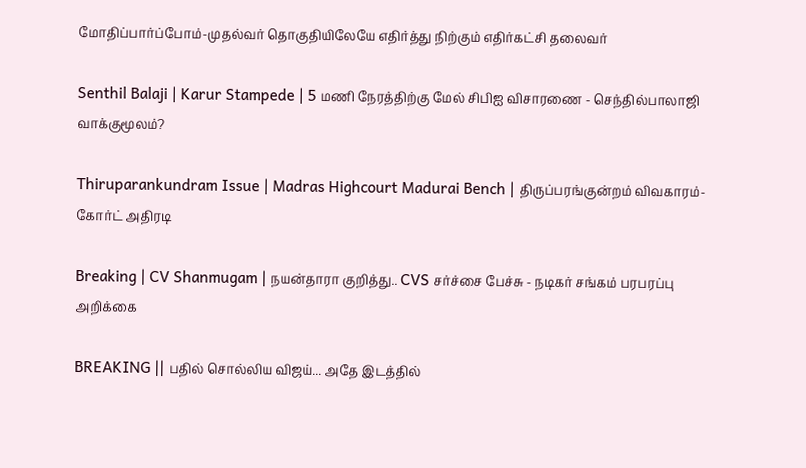மோதிப்பார்ப்போம்-முதல்வர் தொகுதியிலேயே எதிர்த்து நிற்கும் எதிர்கட்சி தலைவர்

Senthil Balaji | Karur Stampede | 5 மணி நேரத்திற்கு மேல் சிபிஐ விசாரணை - செந்தில்பாலாஜி வாக்குமூலம்?

Thiruparankundram Issue | Madras Highcourt Madurai Bench | திருப்பரங்குன்றம் விவகாரம்- கோர்ட் அதிரடி

Breaking | CV Shanmugam | நயன்தாரா குறித்து.. CVS சர்ச்சை பேச்சு - நடிகர் சங்கம் பரபரப்பு அறிக்கை

BREAKING || பதில் சொல்லிய விஜய்... அதே இடத்தில்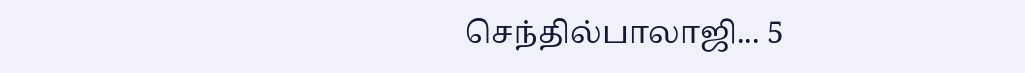செந்தில்பாலாஜி... 5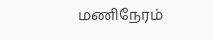மணிநேரம்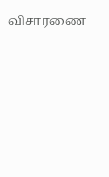விசாரணை